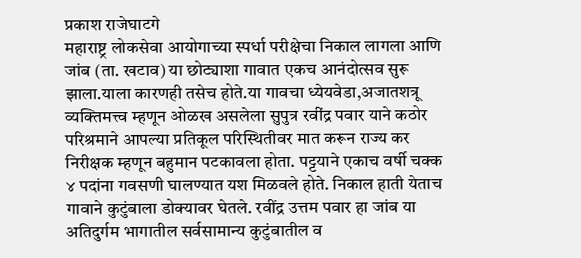प्रकाश राजेघाटगे
महाराष्ट्र लोकसेवा आयोगाच्या स्पर्धा परीक्षेचा निकाल लागला आणि जांब (ता. खटाव) या छोट्याशा गावात एकच आनंदोत्सव सुरू झाला.याला कारणही तसेच होते.या गावचा ध्येयवेडा,अजातशत्रू व्यक्तिमत्त्व म्हणून ओळख असलेला सुपुत्र रवींद्र पवार याने कठोर परिश्रमाने आपल्या प्रतिकूल परिस्थितीवर मात करून राज्य कर निरीक्षक म्हणून बहुमान पटकावला होता. पट्टयाने एकाच वर्षी चक्क ४ पदांना गवसणी घालण्यात यश मिळवले होते. निकाल हाती येताच गावाने कुटुंबाला डोक्यावर घेतले. रवींद्र उत्तम पवार हा जांब या अतिदुर्गम भागातील सर्वसामान्य कुटुंबातील व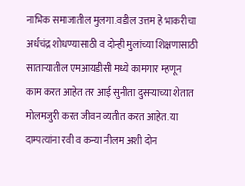नाभिक समाजातील मुलगा.वडील उत्तम हे भाकरीचा अर्धचंद्र शोधण्यासाठी व दोन्ही मुलांच्या शिक्षणासाठी साताऱ्यातील एमआयडीसी मध्ये कामगार म्हणून काम करत आहेत तर आई सुनीता दुसऱ्याच्या शेतात मोलमजुरी करत जीवन व्यतीत करत आहेत. या दाम्पत्यांना रवी व कन्या नीलम अशी दोन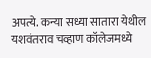अपत्ये. कन्या सध्या सातारा येथील यशवंतराव चव्हाण कॉलेजमध्ये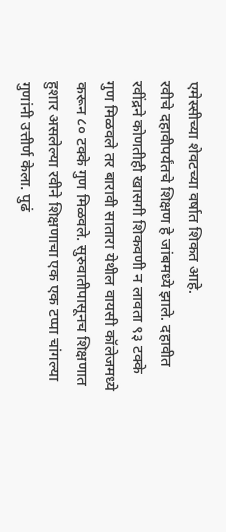एमेस्सीच्या शेवटच्या वर्षात शिकत आहे.
रवीचे दहावीपर्यंतचे शिक्षण हे जांबमध्ये झाले. दहावीत रवींद्रने कोणतीही खासगी शिकवणी न लावता ९३ टक्के गुण मिळवले तर बारावी सातारा येथील वायसी कॉलेजमध्ये करून ८० टक्के गुण मिळवले. सुरुवातीपासूनच शिक्षणात हुशार असलेल्या रवीने शिक्षणाचा एक एक टप्पा चांगल्या गुणांनी उत्तीर्ण केला. पुढं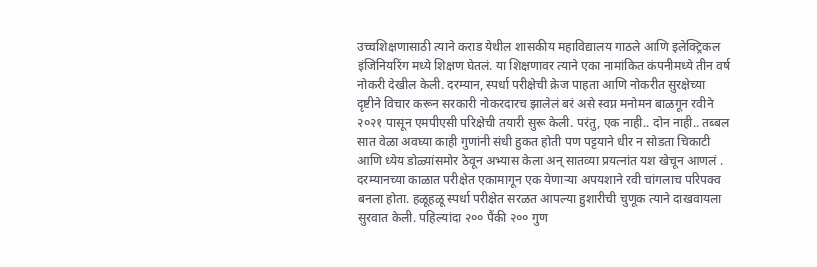उच्चशिक्षणासाठी त्याने कराड येथील शासकीय महाविद्यालय गाठले आणि इलेक्ट्रिकल इंजिनियरिंग मध्ये शिक्षण घेतलं. या शिक्षणावर त्याने एका नामांकित कंपनीमध्ये तीन वर्ष नोकरी देखील केली. दरम्यान, स्पर्धा परीक्षेची क्रेज पाहता आणि नोकरीत सुरक्षेच्या दृष्टीने विचार करून सरकारी नोकरदारच झालेलं बरं असे स्वप्न मनोमन बाळगून रवीने २०२१ पासून एमपीएसी परिक्षेची तयारी सुरू केली. परंतु, एक नाही.. दोन नाही.. तब्बल सात वेळा अवघ्या काही गुणांनी संधी हुकत होती पण पट्टयाने धीर न सोडता चिकाटी आणि ध्येय डोळ्यांसमोर ठेवून अभ्यास केला अन् सातव्या प्रयत्नांत यश खेचून आणलं . दरम्यानच्या काळात परीक्षेत एकामागून एक येणाऱ्या अपयशाने रवी चांगलाच परिपक्व बनला होता. हळूहळू स्पर्धा परीक्षेत सरळत आपल्या हुशारीची चुणूक त्याने दाखवायला सुरवात केली. पहिल्यांदा २०० पैंकी २०० गुण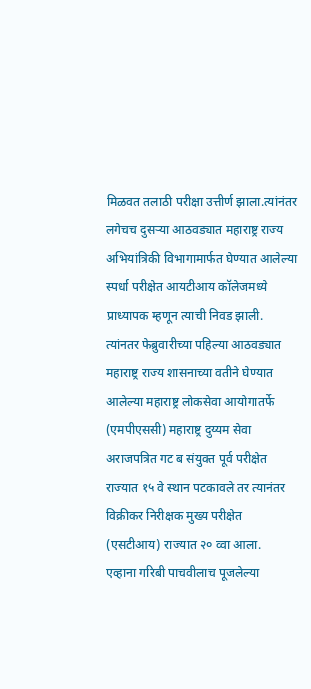मिळवत तलाठी परीक्षा उत्तीर्ण झाला.त्यांनंतर लगेचच दुसऱ्या आठवड्यात महाराष्ट्र राज्य अभियांत्रिकी विभागामार्फत घेण्यात आलेल्या स्पर्धा परीक्षेत आयटीआय कॉलेजमध्ये प्राध्यापक म्हणून त्याची निवड झाली. त्यांनतर फेब्रुवारीच्या पहिल्या आठवड्यात महाराष्ट्र राज्य शासनाच्या वतीने घेण्यात आलेल्या महाराष्ट्र लोकसेवा आयोगातर्फे (एमपीएससी) महाराष्ट्र दुय्यम सेवा अराजपत्रित गट ब संयुक्त पूर्व परीक्षेत राज्यात १५ वे स्थान पटकावले तर त्यानंतर विक्रीकर निरीक्षक मुख्य परीक्षेत (एसटीआय) राज्यात २० व्वा आला.
एव्हाना गरिबी पाचवीलाच पूजलेल्या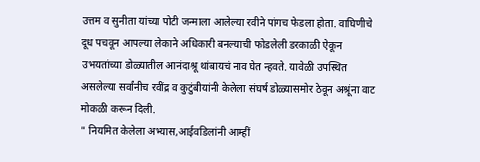उत्तम व सुनीता यांच्या पोटी जन्माला आलेल्या रवीने पांगच फेडला होता. वाघिणीचे दूध पचवून आपल्या लेकाने अधिकारी बनल्याची फोडलेली डरकाळी ऐकून उभयतांच्या डोळ्यातील आनंदाश्रू थांबायचं नाव घेत न्हवते. यावेळी उपस्थित असलेल्या सर्वांनीच रवींद्र व कुटुंबीयांनी केलेला संघर्ष डोळ्यासमोर ठेवून अश्रूंना वाट मोकळी करून दिली.
" नियमित केलेला अभ्यास,आईवडिलांनी आम्हीं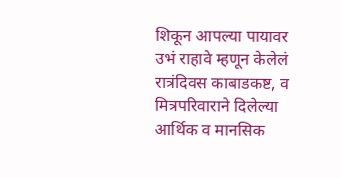शिकून आपल्या पायावर उभं राहावे म्हणून केलेलं रात्रंदिवस काबाडकष्ट, व मित्रपरिवाराने दिलेल्या आर्थिक व मानसिक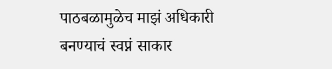पाठबळामुळेच माझं अधिकारी बनण्याचं स्वप्नं साकार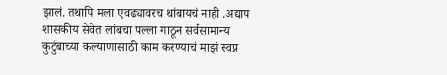झालं. तथापि मला एवढ्यावरच थांबायचं नाही .अद्याप शासकीय सेवेत लांबचा पल्ला गाठून सर्वसामान्य कुटुंबाच्या कल्याणासाठी काम करण्याचं माझं स्वप्न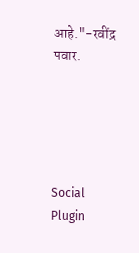आहे."-रवींद्र पवार.





Social Plugin